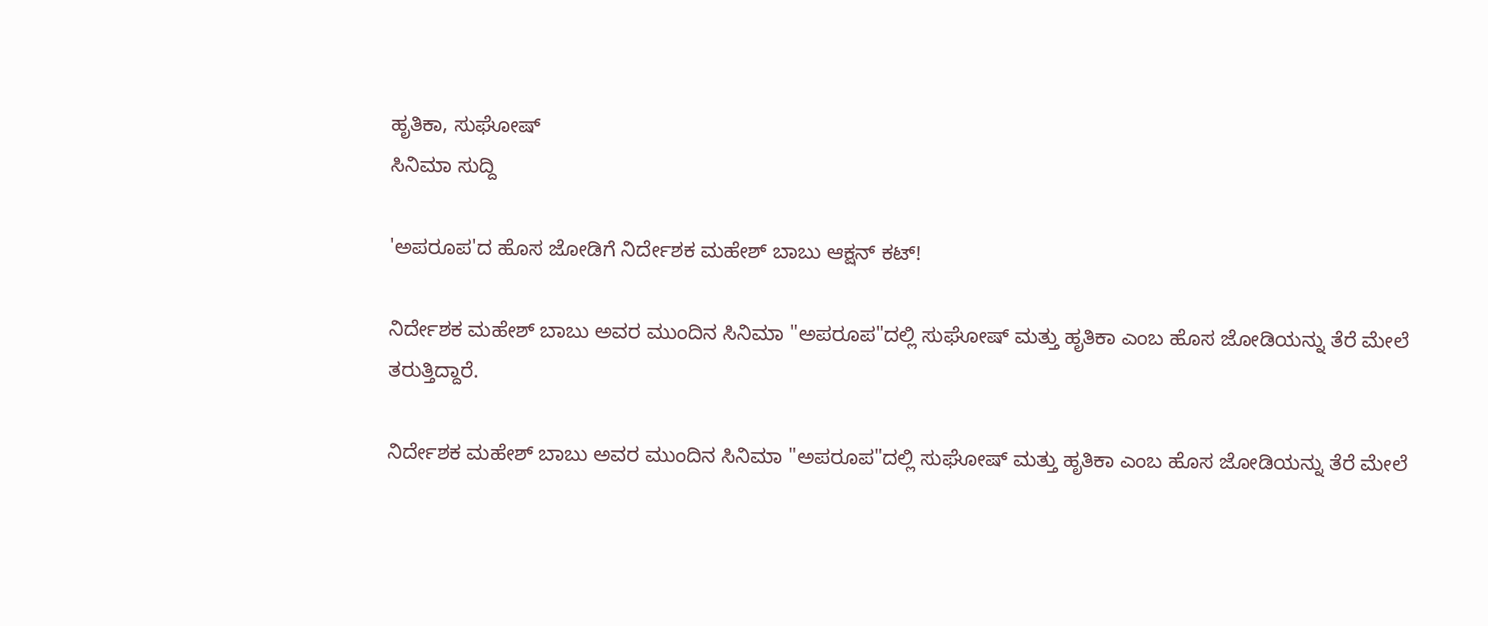ಹೃತಿಕಾ, ಸುಘೋಷ್
ಸಿನಿಮಾ ಸುದ್ದಿ

'ಅಪರೂಪ'ದ ಹೊಸ ಜೋಡಿಗೆ ನಿರ್ದೇಶಕ ಮಹೇಶ್ ಬಾಬು ಆಕ್ಷನ್ ಕಟ್!

ನಿರ್ದೇಶಕ ಮಹೇಶ್ ಬಾಬು ಅವರ ಮುಂದಿನ ಸಿನಿಮಾ "ಅಪರೂಪ"ದಲ್ಲಿ ಸುಘೋಷ್ ಮತ್ತು ಹೃತಿಕಾ ಎಂಬ ಹೊಸ ಜೋಡಿಯನ್ನು ತೆರೆ ಮೇಲೆ ತರುತ್ತಿದ್ದಾರೆ.

ನಿರ್ದೇಶಕ ಮಹೇಶ್ ಬಾಬು ಅವರ ಮುಂದಿನ ಸಿನಿಮಾ "ಅಪರೂಪ"ದಲ್ಲಿ ಸುಘೋಷ್ ಮತ್ತು ಹೃತಿಕಾ ಎಂಬ ಹೊಸ ಜೋಡಿಯನ್ನು ತೆರೆ ಮೇಲೆ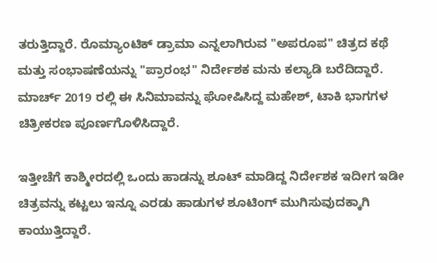ತರುತ್ತಿದ್ದಾರೆ. ರೊಮ್ಯಾಂಟಿಕ್ ಡ್ರಾಮಾ ಎನ್ನಲಾಗಿರುವ "ಅಪರೂಪ" ಚಿತ್ರದ ಕಥೆ ಮತ್ತು ಸಂಭಾಷಣೆಯನ್ನು "ಪ್ರಾರಂಭ" ನಿರ್ದೇಶಕ ಮನು ಕಲ್ಯಾಡಿ ಬರೆದಿದ್ದಾರೆ. ಮಾರ್ಚ್ 2019 ರಲ್ಲಿ ಈ ಸಿನಿಮಾವನ್ನು ಘೋಷಿಸಿದ್ದ ಮಹೇಶ್, ಟಾಕಿ ಭಾಗಗಳ ಚಿತ್ರೀಕರಣ ಪೂರ್ಣಗೊಳಿಸಿದ್ದಾರೆ.

ಇತ್ತೀಚೆಗೆ ಕಾಶ್ಮೀರದಲ್ಲಿ ಒಂದು ಹಾಡನ್ನು ಶೂಟ್ ಮಾಡಿದ್ದ ನಿರ್ದೇಶಕ ಇದೀಗ ಇಡೀ ಚಿತ್ರವನ್ನು ಕಟ್ಟಲು ಇನ್ನೂ ಎರಡು ಹಾಡುಗಳ ಶೂಟಿಂಗ್ ಮುಗಿಸುವುದಕ್ಕಾಗಿ ಕಾಯುತ್ತಿದ್ದಾರೆ.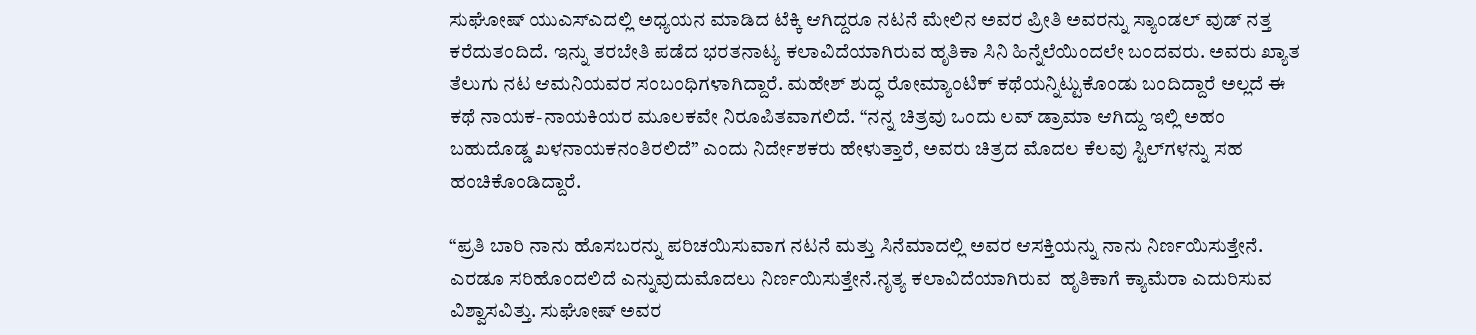ಸುಘೋಷ್ ಯುಎಸ್ಎದಲ್ಲಿ ಅಧ್ಯಯನ ಮಾಡಿದ ಟೆಕ್ಕಿ ಆಗಿದ್ದರೂ ನಟನೆ ಮೇಲಿನ ಅವರ ಪ್ರೀತಿ ಅವರನ್ನು ಸ್ಯಾಂಡಲ್ ವುಡ್ ನತ್ತ ಕರೆದುತಂದಿದೆ. ಇನ್ನು ತರಬೇತಿ ಪಡೆದ ಭರತನಾಟ್ಯ ಕಲಾವಿದೆಯಾಗಿರುವ ಹೃತಿಕಾ ಸಿನಿ ಹಿನ್ನೆಲೆಯಿಂದಲೇ ಬಂದವರು. ಅವರು ಖ್ಯಾತ ತೆಲುಗು ನಟ ಆಮನಿಯವರ ಸಂಬಂಧಿಗಳಾಗಿದ್ದಾರೆ. ಮಹೇಶ್ ಶುದ್ಧ ರೋಮ್ಯಾಂಟಿಕ್ ಕಥೆಯನ್ನಿಟ್ಟುಕೊಂಡು ಬಂದಿದ್ದಾರೆ ಅಲ್ಲದೆ ಈ ಕಥೆ ನಾಯಕ-ನಾಯಕಿಯರ ಮೂಲಕವೇ ನಿರೂಪಿತವಾಗಲಿದೆ. “ನನ್ನ ಚಿತ್ರವು ಒಂದು ಲವ್ ಡ್ರಾಮಾ ಆಗಿದ್ದು ಇಲ್ಲಿ ಅಹಂ ಬಹುದೊಡ್ಡ ಖಳನಾಯಕನಂತಿರಲಿದೆ” ಎಂದು ನಿರ್ದೇಶಕರು ಹೇಳುತ್ತಾರೆ, ಅವರು ಚಿತ್ರದ ಮೊದಲ ಕೆಲವು ಸ್ಟಿಲ್‌ಗಳನ್ನು ಸಹ ಹಂಚಿಕೊಂಡಿದ್ದಾರೆ.

“ಪ್ರತಿ ಬಾರಿ ನಾನು ಹೊಸಬರನ್ನು ಪರಿಚಯಿಸುವಾಗ ನಟನೆ ಮತ್ತು ಸಿನೆಮಾದಲ್ಲಿ ಅವರ ಆಸಕ್ತಿಯನ್ನು ನಾನು ನಿರ್ಣಯಿಸುತ್ತೇನೆ. ಎರಡೂ ಸರಿಹೊಂದಲಿದೆ ಎನ್ನುವುದುಮೊದಲು ನಿರ್ಣಯಿಸುತ್ತೇನೆ.ನೃತ್ಯ ಕಲಾವಿದೆಯಾಗಿರುವ  ಹೃತಿಕಾಗೆ ಕ್ಯಾಮೆರಾ ಎದುರಿಸುವ ವಿಶ್ವಾಸವಿತ್ತು. ಸುಘೋಷ್ ಅವರ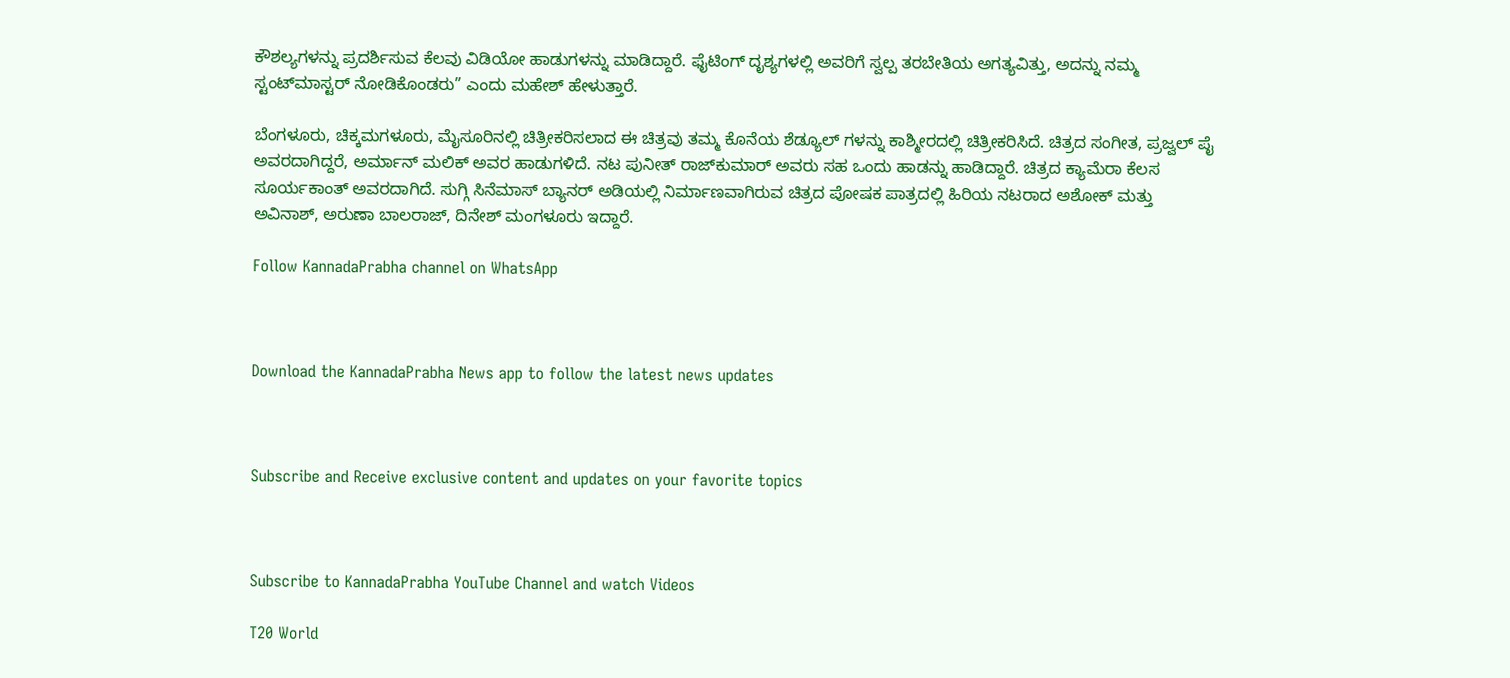ಕೌಶಲ್ಯಗಳನ್ನು ಪ್ರದರ್ಶಿಸುವ ಕೆಲವು ವಿಡಿಯೋ ಹಾಡುಗಳನ್ನು ಮಾಡಿದ್ದಾರೆ. ಫೈಟಿಂಗ್ ದೃಶ್ಯಗಳಲ್ಲಿ ಅವರಿಗೆ ಸ್ವಲ್ಪ ತರಬೇತಿಯ ಅಗತ್ಯವಿತ್ತು, ಅದನ್ನು ನಮ್ಮ ಸ್ಟಂಟ್‌ಮಾಸ್ಟರ್ ನೋಡಿಕೊಂಡರು” ಎಂದು ಮಹೇಶ್ ಹೇಳುತ್ತಾರೆ.

ಬೆಂಗಳೂರು, ಚಿಕ್ಕಮಗಳೂರು, ಮೈಸೂರಿನಲ್ಲಿ ಚಿತ್ರೀಕರಿಸಲಾದ ಈ ಚಿತ್ರವು ತಮ್ಮ ಕೊನೆಯ ಶೆಡ್ಯೂಲ್ ಗಳನ್ನು ಕಾಶ್ಮೀರದಲ್ಲಿ ಚಿತ್ರೀಕರಿಸಿದೆ. ಚಿತ್ರದ ಸಂಗೀತ, ಪ್ರಜ್ವಲ್ ಪೈ ಅವರದಾಗಿದ್ದರೆ, ಅರ್ಮಾನ್ ಮಲಿಕ್ ಅವರ ಹಾಡುಗಳಿದೆ. ನಟ ಪುನೀತ್ ರಾಜ್‌ಕುಮಾರ್ ಅವರು ಸಹ ಒಂದು ಹಾಡನ್ನು ಹಾಡಿದ್ದಾರೆ. ಚಿತ್ರದ ಕ್ಯಾಮೆರಾ ಕೆಲಸ ಸೂರ್ಯಕಾಂತ್ ಅವರದಾಗಿದೆ. ಸುಗ್ಗಿ ಸಿನೆಮಾಸ್ ಬ್ಯಾನರ್ ಅಡಿಯಲ್ಲಿ ನಿರ್ಮಾಣವಾಗಿರುವ ಚಿತ್ರದ ಪೋಷಕ ಪಾತ್ರದಲ್ಲಿ ಹಿರಿಯ ನಟರಾದ ಅಶೋಕ್ ಮತ್ತು ಅವಿನಾಶ್, ಅರುಣಾ ಬಾಲರಾಜ್, ದಿನೇಶ್ ಮಂಗಳೂರು ಇದ್ದಾರೆ.

Follow KannadaPrabha channel on WhatsApp



Download the KannadaPrabha News app to follow the latest news updates



Subscribe and Receive exclusive content and updates on your favorite topics



Subscribe to KannadaPrabha YouTube Channel and watch Videos

T20 World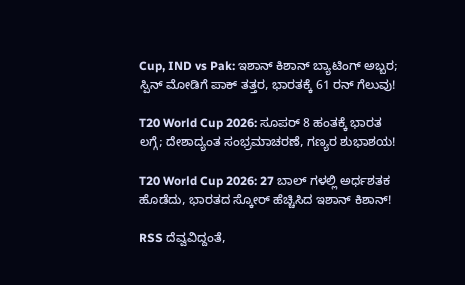Cup, IND vs Pak: ಇಶಾನ್ ಕಿಶಾನ್ ಬ್ಯಾಟಿಂಗ್ ಅಬ್ಬರ; ಸ್ಪಿನ್ ಮೋಡಿಗೆ ಪಾಕ್ ತತ್ತರ, ಭಾರತಕ್ಕೆ 61 ರನ್ ಗೆಲುವು!

T20 World Cup 2026: ಸೂಪರ್ 8 ಹಂತಕ್ಕೆ ಭಾರತ ಲಗ್ಗೆ; ದೇಶಾದ್ಯಂತ ಸಂಭ್ರಮಾಚರಣೆ, ಗಣ್ಯರ ಶುಭಾಶಯ!

T20 World Cup 2026: 27 ಬಾಲ್ ಗಳಲ್ಲಿ ಅರ್ಧಶತಕ ಹೊಡೆದು, ಭಾರತದ ಸ್ಕೋರ್ ಹೆಚ್ಚಿಸಿದ ಇಶಾನ್ ಕಿಶಾನ್!

RSS ದೆವ್ವವಿದ್ದಂತೆ,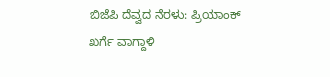ಬಿಜೆಪಿ ದೆವ್ವದ ನೆರಳು: ಪ್ರಿಯಾಂಕ್ ಖರ್ಗೆ ವಾಗ್ದಾಳಿ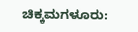ಚಿಕ್ಕಮಗಳೂರು: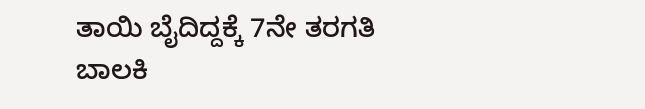ತಾಯಿ ಬೈದಿದ್ದಕ್ಕೆ 7ನೇ ತರಗತಿ ಬಾಲಕಿ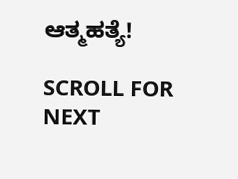ಆತ್ಮಹತ್ಯೆ!

SCROLL FOR NEXT